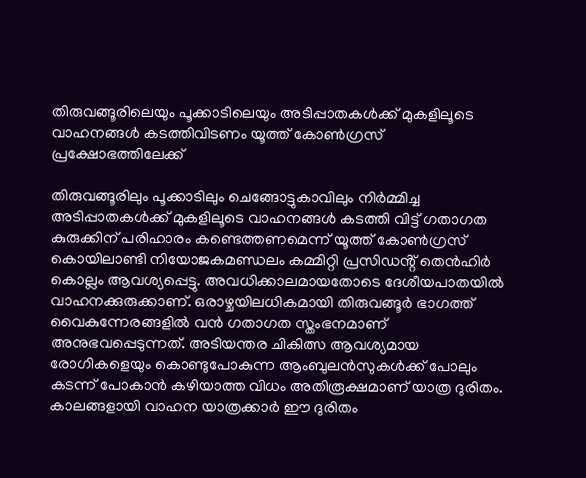തിരുവങ്ങൂരിലെയും പൂക്കാടിലെയും അടിപ്പാതകൾക്ക് മുകളിലൂടെ വാഹനങ്ങൾ കടത്തിവിടണം യൂത്ത് കോൺഗ്രസ് പ്രക്ഷോഭത്തിലേക്ക്

തിരുവങ്ങൂരിലും പൂക്കാടിലും ചെങ്ങോട്ടുകാവിലും നിർമ്മിച്ച അടിപ്പാതകൾക്ക് മുകളിലൂടെ വാഹനങ്ങൾ കടത്തി വിട്ട് ഗതാഗത കുരുക്കിന് പരിഹാരം കണ്ടെത്തണമെന്ന് യൂത്ത് കോൺഗ്രസ് കൊയിലാണ്ടി നിയോജകമണ്ഡലം കമ്മിറ്റി പ്രസിഡൻ്റ് തെൻഹിർ കൊല്ലം ആവശ്യപ്പെട്ടു. അവധിക്കാലമായതോടെ ദേശീയപാതയിൽ വാഹനക്കുരുക്കാണ്. ഒരാഴ്ചയിലധികമായി തിരുവങ്ങൂർ ഭാഗത്ത് വൈകുന്നേരങ്ങളിൽ വൻ ഗതാഗത സ്തംഭനമാണ് അനുഭവപ്പെടുന്നത്. അടിയന്തര ചികിത്സ ആവശ്യമായ രോഗികളെയും കൊണ്ടുപോകുന്ന ആംബുലൻസുകൾക്ക് പോലും കടന്ന് പോകാൻ കഴിയാത്ത വിധം അതിരൂക്ഷമാണ് യാത്ര ദുരിതം. കാലങ്ങളായി വാഹന യാത്രക്കാർ ഈ ദുരിതം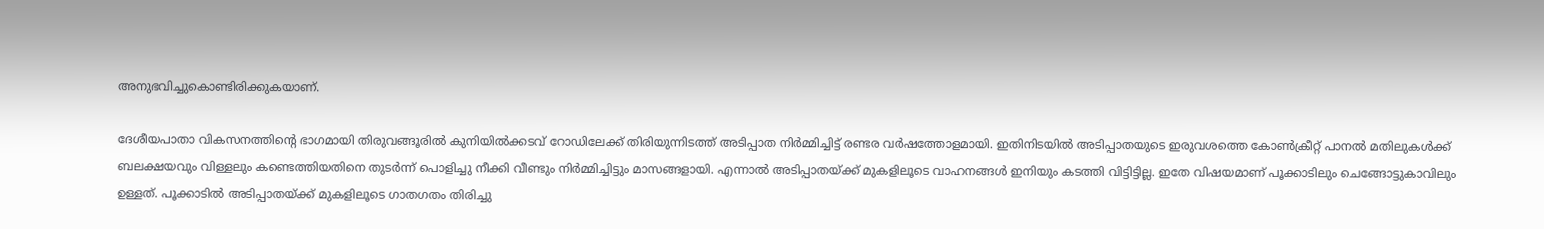അനുഭവിച്ചുകൊണ്ടിരിക്കുകയാണ്.

ദേശീയപാതാ വികസനത്തിന്റെ ഭാഗമായി തിരുവങ്ങൂരില്‍ കുനിയില്‍ക്കടവ് റോഡിലേക്ക് തിരിയുന്നിടത്ത് അടിപ്പാത നിര്‍മ്മിച്ചിട്ട് രണ്ടര വര്‍ഷത്തോളമായി. ഇതിനിടയില്‍ അടിപ്പാതയുടെ ഇരുവശത്തെ കോണ്‍ക്രീറ്റ് പാനല്‍ മതിലുകള്‍ക്ക് ബലക്ഷയവും വിള്ളലും കണ്ടെത്തിയതിനെ തുടര്‍ന്ന് പൊളിച്ചു നീക്കി വീണ്ടും നിര്‍മ്മിച്ചിട്ടും മാസങ്ങളായി. എന്നാല്‍ അടിപ്പാതയ്ക്ക് മുകളിലൂടെ വാഹനങ്ങള്‍ ഇനിയും കടത്തി വിട്ടിട്ടില്ല. ഇതേ വിഷയമാണ് പൂക്കാടിലും ചെങ്ങോട്ടുകാവിലും ഉള്ളത്. പൂക്കാടില്‍ അടിപ്പാതയ്ക്ക് മുകളിലൂടെ ഗാതഗതം തിരിച്ചു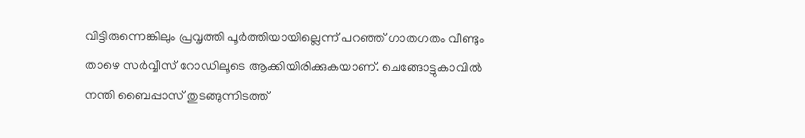വിട്ടിരുന്നെങ്കിലും പ്രവൃത്തി പൂര്‍ത്തിയായില്ലെന്ന് പറഞ്ഞ് ഗാതഗതം വീണ്ടും താഴെ സര്‍വ്വീസ് റോഡിലൂടെ ആക്കിയിരിക്കുകയാണ്. ചെങ്ങോട്ടുകാവില്‍ നന്തി ബൈപ്പാസ് തുടങ്ങുന്നിടത്ത്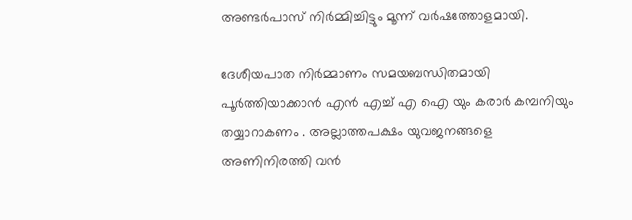അണ്ടര്‍പാസ് നിര്‍മ്മിച്ചിട്ടും മൂന്ന് വര്‍ഷത്തോളമായി.

ദേശീയപാത നിർമ്മാണം സമയബന്ധിതമായി പൂർത്തിയാക്കാൻ എൻ എച്ച് എ ഐ യും കരാർ കമ്പനിയും തയ്യാറാകണം . അല്ലാത്തപക്ഷം യുവജനങ്ങളെ അണിനിരത്തി വൻ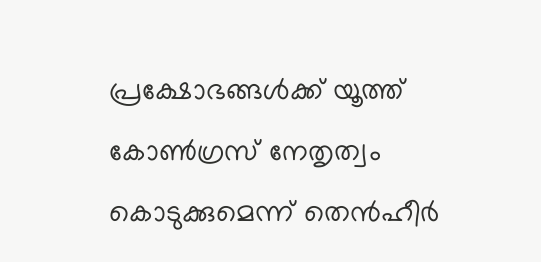പ്രക്ഷോഭങ്ങൾക്ക് യൂത്ത് കോൺഗ്രസ് നേതൃത്വം കൊടുക്കുമെന്ന് തെൻഹീർ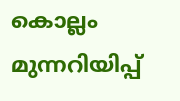കൊല്ലം മുന്നറിയിപ്പ്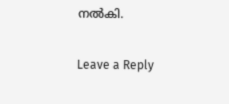നൽകി.

Leave a Reply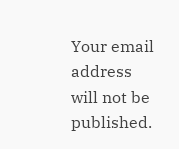Your email address will not be published.